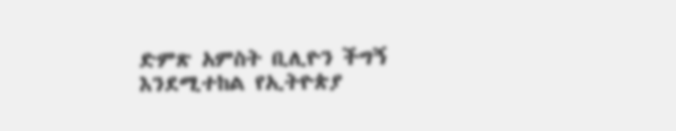ድምጽ አምስት ቢሊዮን ችግኝ እንደሚተከል የኢትዮጵያ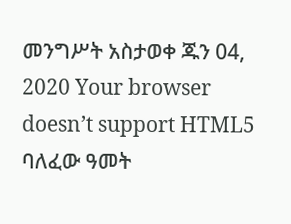መንግሥት አስታወቀ ጁን 04, 2020 Your browser doesn’t support HTML5 ባለፈው ዓመት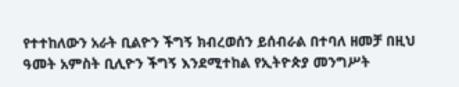የተተከለውን አራት ቢልዮን ችግኝ ክብረወሰን ይሰብራል በተባለ ዘመቻ በዚህ ዓመት አምስት ቢሊዮን ችግኝ እንደሚተከል የኢትዮጵያ መንግሥት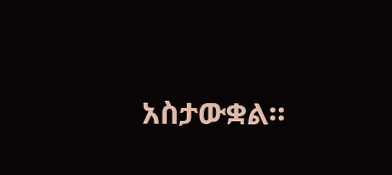አስታውቋል።